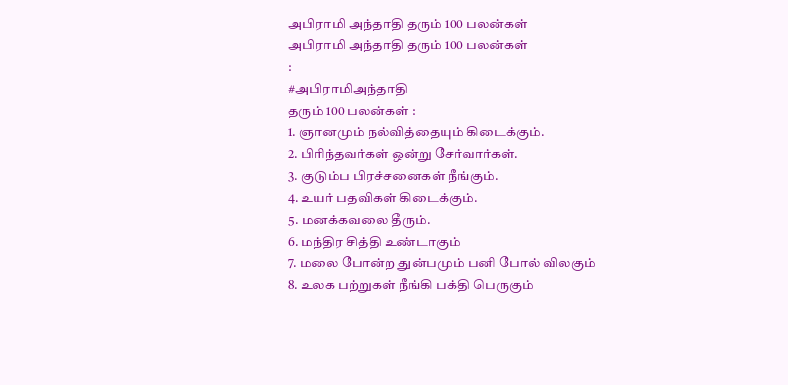அபிராமி அந்தாதி தரும் 100 பலன்கள்
அபிராமி அந்தாதி தரும் 100 பலன்கள்
:
#அபிராமிஅந்தாதி
தரும் 100 பலன்கள் :
1. ஞானமும் நல்வித்தையும் கிடைக்கும்.
2. பிரிந்தவர்கள் ஒன்று சேர்வார்கள்.
3. குடும்ப பிரச்சனைகள் நீங்கும்.
4. உயர் பதவிகள் கிடைக்கும்.
5. மனக்கவலை தீரும்.
6. மந்திர சித்தி உண்டாகும்
7. மலை போன்ற துன்பமும் பனி போல் விலகும்
8. உலக பற்றுகள் நீங்கி பக்தி பெருகும்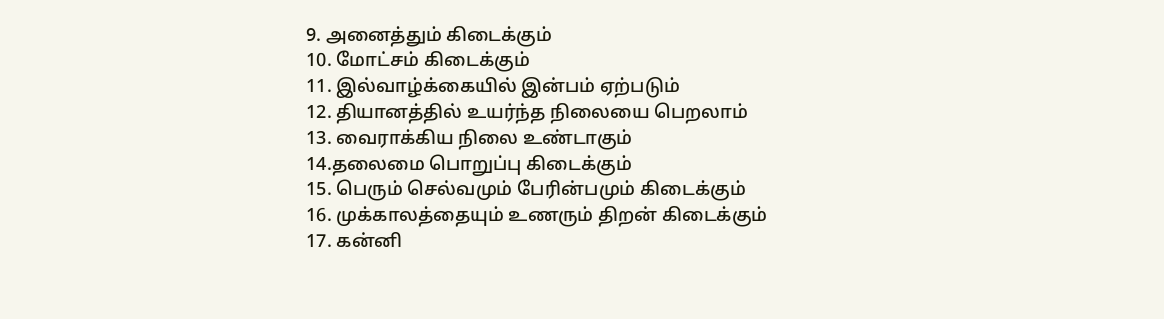9. அனைத்தும் கிடைக்கும்
10. மோட்சம் கிடைக்கும்
11. இல்வாழ்க்கையில் இன்பம் ஏற்படும்
12. தியானத்தில் உயர்ந்த நிலையை பெறலாம்
13. வைராக்கிய நிலை உண்டாகும்
14.தலைமை பொறுப்பு கிடைக்கும்
15. பெரும் செல்வமும் பேரின்பமும் கிடைக்கும்
16. முக்காலத்தையும் உணரும் திறன் கிடைக்கும்
17. கன்னி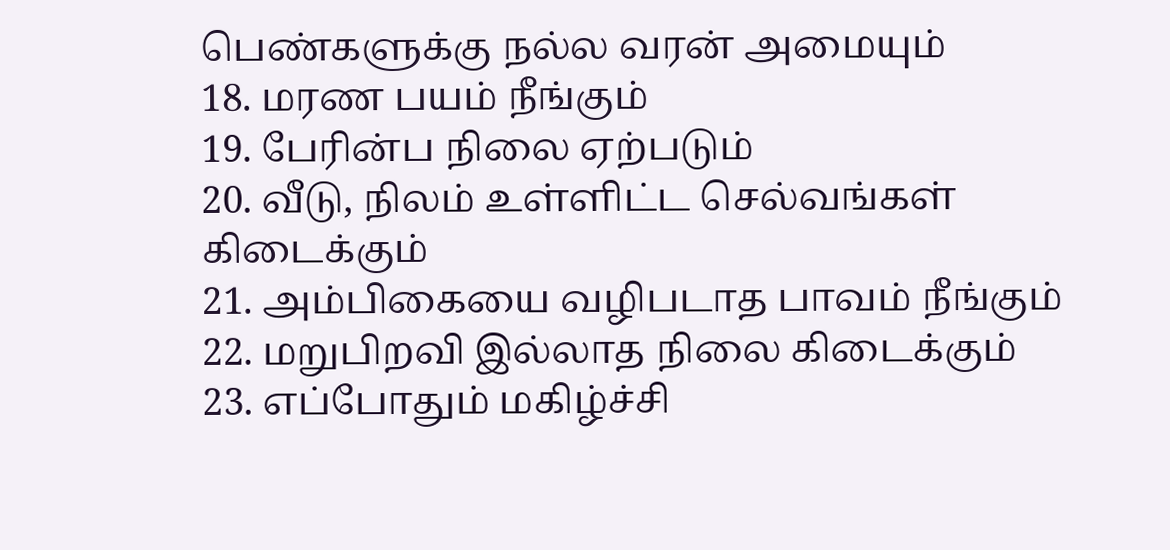பெண்களுக்கு நல்ல வரன் அமையும்
18. மரண பயம் நீங்கும்
19. பேரின்ப நிலை ஏற்படும்
20. வீடு, நிலம் உள்ளிட்ட செல்வங்கள் கிடைக்கும்
21. அம்பிகையை வழிபடாத பாவம் நீங்கும்
22. மறுபிறவி இல்லாத நிலை கிடைக்கும்
23. எப்போதும் மகிழ்ச்சி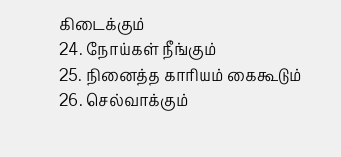கிடைக்கும்
24. நோய்கள் நீங்கும்
25. நினைத்த காரியம் கைகூடும்
26. செல்வாக்கும்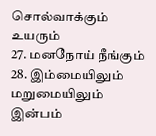சொல்வாக்கும் உயரும்
27. மனநோய் நீங்கும்
28. இம்மையிலும் மறுமையிலும் இன்பம்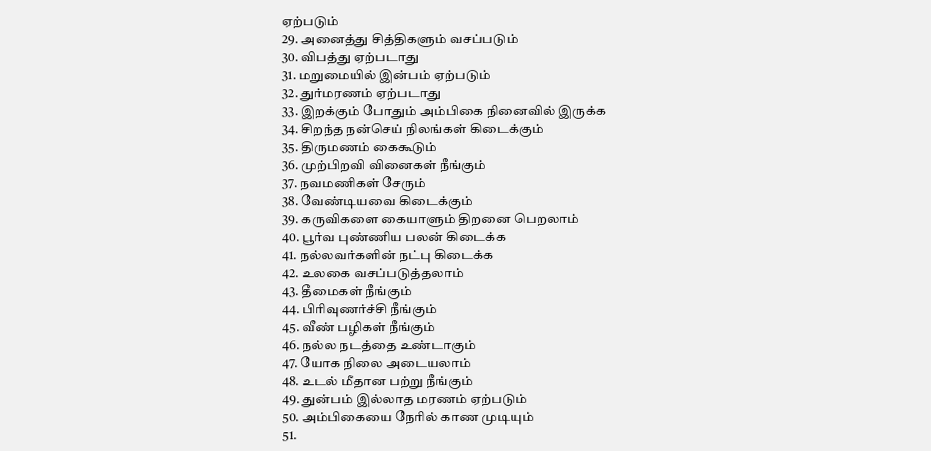ஏற்படும்
29. அனைத்து சித்திகளும் வசப்படும்
30. விபத்து ஏற்படாது
31. மறுமையில் இன்பம் ஏற்படும்
32. துர்மரணம் ஏற்படாது
33. இறக்கும் போதும் அம்பிகை நினைவில் இருக்க
34. சிறந்த நன்செய் நிலங்கள் கிடைக்கும்
35. திருமணம் கைகூடும்
36. முற்பிறவி வினைகள் நீங்கும்
37. நவமணிகள் சேரும்
38. வேண்டியவை கிடைக்கும்
39. கருவிகளை கையாளும் திறனை பெறலாம்
40. பூர்வ புண்ணிய பலன் கிடைக்க
41. நல்லவர்களின் நட்பு கிடைக்க
42. உலகை வசப்படுத்தலாம்
43. தீமைகள் நீங்கும்
44. பிரிவுணர்ச்சி நீங்கும்
45. வீண் பழிகள் நீங்கும்
46. நல்ல நடத்தை உண்டாகும்
47. யோக நிலை அடையலாம்
48. உடல் மீதான பற்று நீங்கும்
49. துன்பம் இல்லாத மரணம் ஏற்படும்
50. அம்பிகையை நேரில் காண முடியும்
51.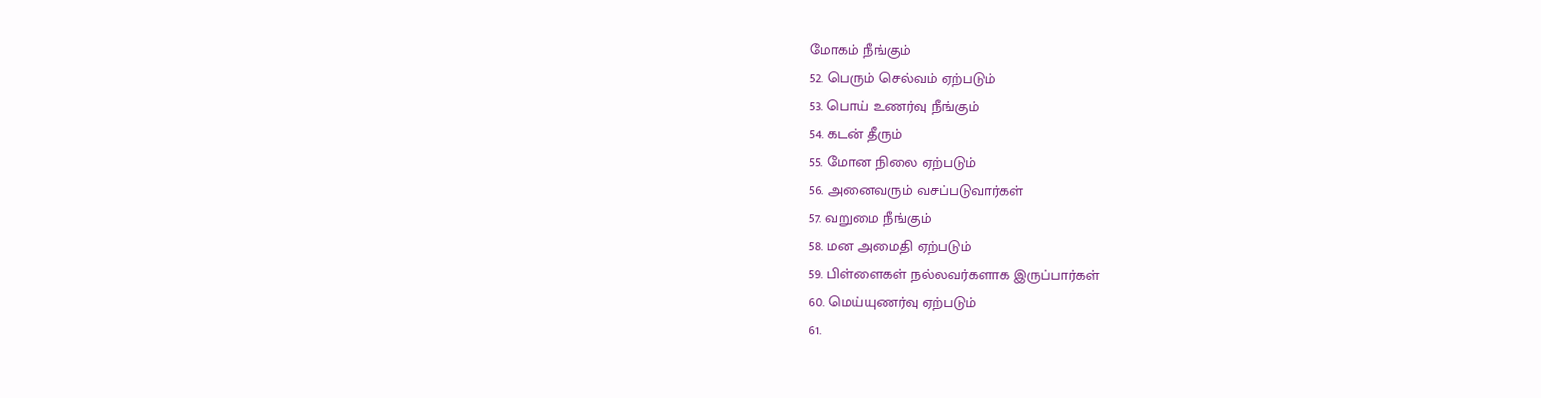மோகம் நீங்கும்
52. பெரும் செல்வம் ஏற்படும்
53. பொய் உணர்வு நீங்கும்
54. கடன் தீரும்
55. மோன நிலை ஏற்படும்
56. அனைவரும் வசப்படுவார்கள்
57. வறுமை நீங்கும்
58. மன அமைதி ஏற்படும்
59. பிள்ளைகள் நல்லவர்களாக இருப்பார்கள்
60. மெய்யுணர்வு ஏற்படும்
61.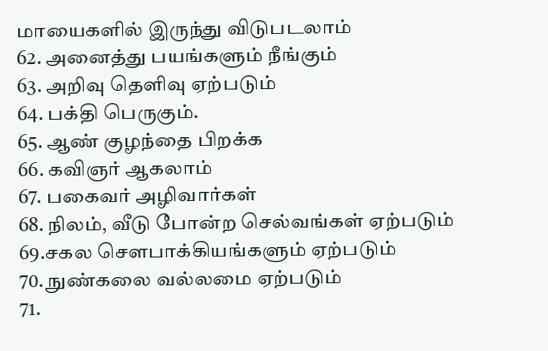மாயைகளில் இருந்து விடுபடலாம்
62. அனைத்து பயங்களும் நீங்கும்
63. அறிவு தெளிவு ஏற்படும்
64. பக்தி பெருகும்.
65. ஆண் குழந்தை பிறக்க
66. கவிஞர் ஆகலாம்
67. பகைவர் அழிவார்கள்
68. நிலம், வீடு போன்ற செல்வங்கள் ஏற்படும்
69.சகல செளபாக்கியங்களும் ஏற்படும்
70. நுண்கலை வல்லமை ஏற்படும்
71.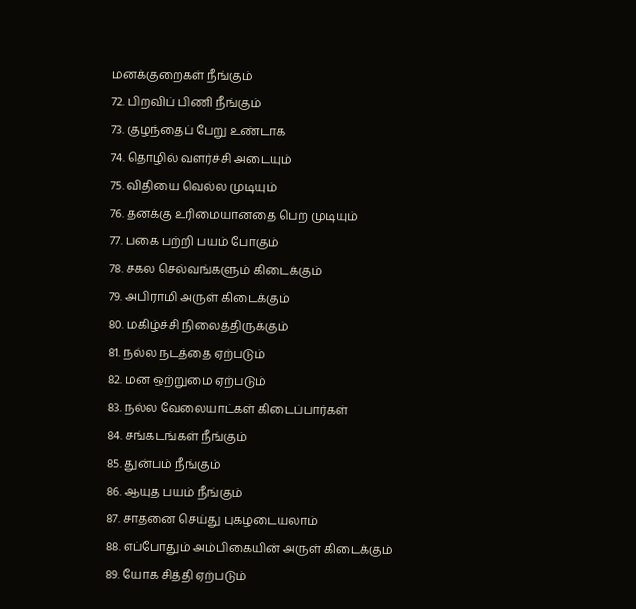மனக்குறைகள் நீங்கும்
72. பிறவிப் பிணி நீங்கும்
73. குழந்தைப் பேறு உண்டாக
74. தொழில் வளர்ச்சி அடையும்
75. விதியை வெல்ல முடியும்
76. தனக்கு உரிமையானதை பெற முடியும்
77. பகை பற்றி பயம் போகும்
78. சகல செல்வங்களும் கிடைக்கும்
79. அபிராமி அருள் கிடைக்கும்
80. மகிழ்ச்சி நிலைத்திருக்கும்
81. நல்ல நடத்தை ஏற்படும்
82. மன ஒற்றுமை ஏற்படும்
83. நல்ல வேலையாட்கள் கிடைப்பார்கள்
84. சங்கடங்கள் நீங்கும்
85. துன்பம் நீங்கும்
86. ஆயுத பயம் நீங்கும்
87. சாதனை செய்து புகழடையலாம்
88. எப்போதும் அம்பிகையின் அருள் கிடைக்கும்
89. யோக சித்தி ஏற்படும்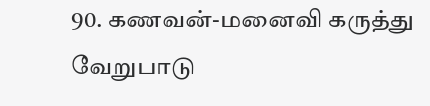90. கணவன்-மனைவி கருத்து வேறுபாடு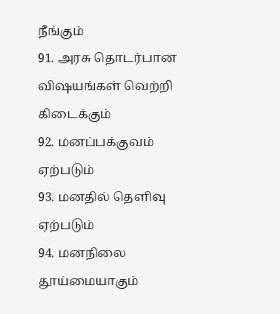நீங்கும்
91. அரசு தொடர்பான விஷயங்கள் வெற்றி கிடைக்கும்
92. மனப்பக்குவம் ஏற்படும்
93. மனதில் தெளிவு ஏற்படும்
94. மனநிலை தூய்மையாகும்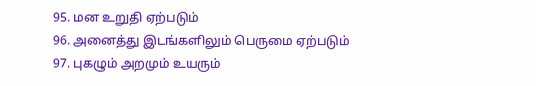95. மன உறுதி ஏற்படும்
96. அனைத்து இடங்களிலும் பெருமை ஏற்படும்
97. புகழும் அறமும் உயரும்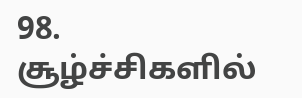98. சூழ்ச்சிகளில்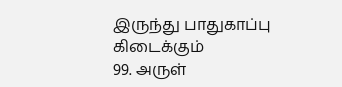இருந்து பாதுகாப்பு கிடைக்கும்
99. அருள்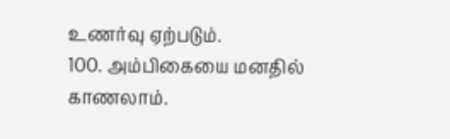உணர்வு ஏற்படும்.
100. அம்பிகையை மனதில் காணலாம்.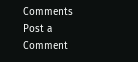Comments
Post a Comment